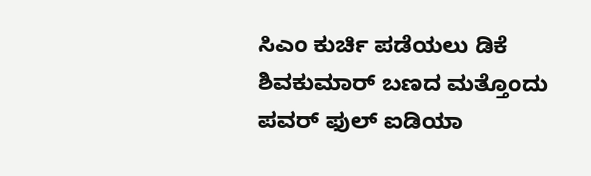ಸಿಎಂ ಕುರ್ಚಿ ಪಡೆಯಲು ಡಿಕೆ ಶಿವಕುಮಾರ್ ಬಣದ ಮತ್ತೊಂದು ಪವರ್ ಫುಲ್ ಐಡಿಯಾ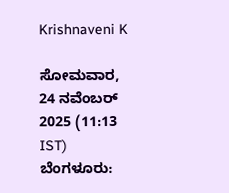Krishnaveni K

ಸೋಮವಾರ, 24 ನವೆಂಬರ್ 2025 (11:13 IST)
ಬೆಂಗಳೂರು: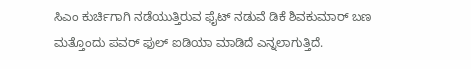ಸಿಎಂ ಕುರ್ಚಿಗಾಗಿ ನಡೆಯುತ್ತಿರುವ ಫೈಟ್ ನಡುವೆ ಡಿಕೆ ಶಿವಕುಮಾರ್ ಬಣ ಮತ್ತೊಂದು ಪವರ್ ಫುಲ್ ಐಡಿಯಾ ಮಾಡಿದೆ ಎನ್ನಲಾಗುತ್ತಿದೆ.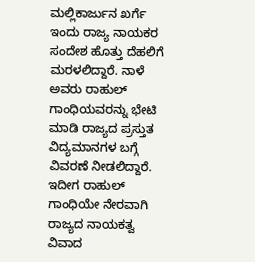ಮಲ್ಲಿಕಾರ್ಜುನ ಖರ್ಗೆ ಇಂದು ರಾಜ್ಯ ನಾಯಕರ ಸಂದೇಶ ಹೊತ್ತು ದೆಹಲಿಗೆ ಮರಳಲಿದ್ದಾರೆ. ನಾಳೆ ಅವರು ರಾಹುಲ್ ಗಾಂಧಿಯವರನ್ನು ಭೇಟಿ ಮಾಡಿ ರಾಜ್ಯದ ಪ್ರಸ್ತುತ ವಿದ್ಯಮಾನಗಳ ಬಗ್ಗೆ ವಿವರಣೆ ನೀಡಲಿದ್ದಾರೆ. ಇದೀಗ ರಾಹುಲ್ ಗಾಂಧಿಯೇ ನೇರವಾಗಿ ರಾಜ್ಯದ ನಾಯಕತ್ವ ವಿವಾದ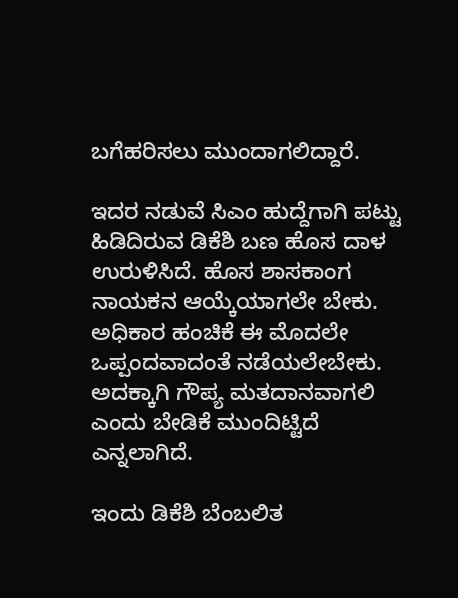ಬಗೆಹರಿಸಲು ಮುಂದಾಗಲಿದ್ದಾರೆ.

ಇದರ ನಡುವೆ ಸಿಎಂ ಹುದ್ದೆಗಾಗಿ ಪಟ್ಟು ಹಿಡಿದಿರುವ ಡಿಕೆಶಿ ಬಣ ಹೊಸ ದಾಳ ಉರುಳಿಸಿದೆ. ಹೊಸ ಶಾಸಕಾಂಗ ನಾಯಕನ ಆಯ್ಕೆಯಾಗಲೇ ಬೇಕು. ಅಧಿಕಾರ ಹಂಚಿಕೆ ಈ ಮೊದಲೇ ಒಪ್ಪಂದವಾದಂತೆ ನಡೆಯಲೇಬೇಕು. ಅದಕ್ಕಾಗಿ ಗೌಪ್ಯ ಮತದಾನವಾಗಲಿ ಎಂದು ಬೇಡಿಕೆ ಮುಂದಿಟ್ಟಿದೆ ಎನ್ನಲಾಗಿದೆ.

ಇಂದು ಡಿಕೆಶಿ ಬೆಂಬಲಿತ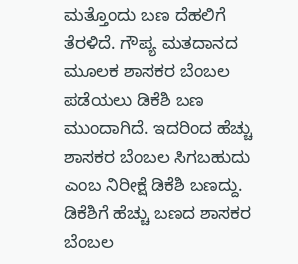ಮತ್ತೊಂದು ಬಣ ದೆಹಲಿಗೆ ತೆರಳಿದೆ. ಗೌಪ್ಯ ಮತದಾನದ ಮೂಲಕ ಶಾಸಕರ ಬೆಂಬಲ ಪಡೆಯಲು ಡಿಕೆಶಿ ಬಣ ಮುಂದಾಗಿದೆ. ಇದರಿಂದ ಹೆಚ್ಚು ಶಾಸಕರ ಬೆಂಬಲ ಸಿಗಬಹುದು ಎಂಬ ನಿರೀಕ್ಷೆ ಡಿಕೆಶಿ ಬಣದ್ದು. ಡಿಕೆಶಿಗೆ ಹೆಚ್ಚು ಬಣದ ಶಾಸಕರ ಬೆಂಬಲ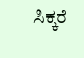ಸಿಕ್ಕರೆ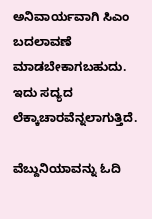ಅನಿವಾರ್ಯವಾಗಿ ಸಿಎಂ ಬದಲಾವಣೆ ಮಾಡಬೇಕಾಗಬಹುದು. ಇದು ಸದ್ಯದ ಲೆಕ್ಕಾಚಾರವೆನ್ನಲಾಗುತ್ತಿದೆ.

ವೆಬ್ದುನಿಯಾವನ್ನು ಓದಿ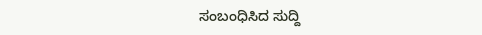ಸಂಬಂಧಿಸಿದ ಸುದ್ದಿ